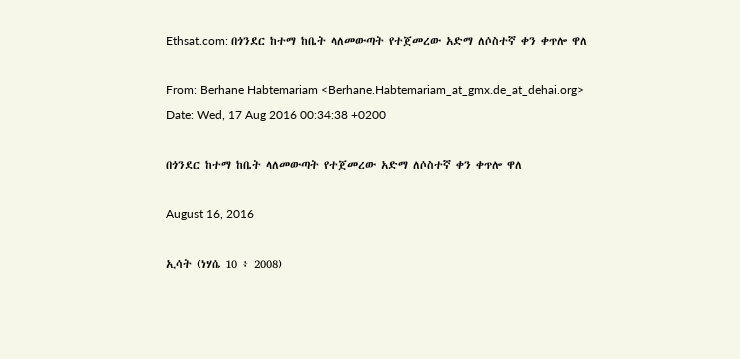Ethsat.com: በጎንደር ከተማ ከቤት ላለመውጣት የተጀመረው አድማ ለሶስተኛ ቀን ቀጥሎ ዋለ

From: Berhane Habtemariam <Berhane.Habtemariam_at_gmx.de_at_dehai.org>
Date: Wed, 17 Aug 2016 00:34:38 +0200

በጎንደር ከተማ ከቤት ላለመውጣት የተጀመረው አድማ ለሶስተኛ ቀን ቀጥሎ ዋለ

August 16, 2016

ኢሳት (ነሃሴ 10 ፥ 2008)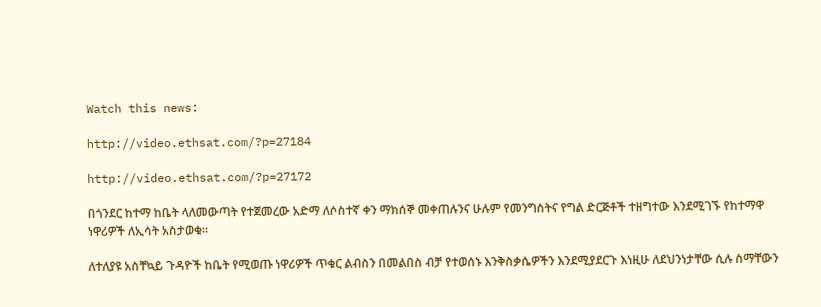Watch this news:

http://video.ethsat.com/?p=27184

http://video.ethsat.com/?p=27172

በጎንደር ከተማ ከቤት ላለመውጣት የተጀመረው አድማ ለሶስተኛ ቀን ማክሰኞ መቀጠሉንና ሁሉም የመንግስትና የግል ድርጅቶች ተዘግተው እንደሚገኙ የከተማዋ ነዋሪዎች ለኢሳት አስታወቁ።

ለተለያዩ አስቸኳይ ጉዳዮች ከቤት የሚወጡ ነዋሪዎች ጥቁር ልብስን በመልበስ ብቻ የተወሰኑ እንቅስቃሴዎችን እንደሚያደርጉ እነዚሁ ለደህንነታቸው ሲሉ ስማቸውን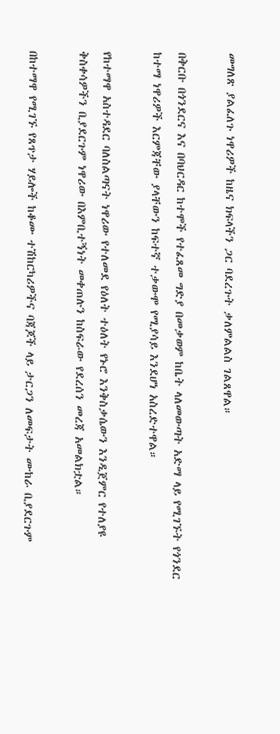መግለጽ ያልፈለጉ ነዋሪዎች ከዜና ክፍላችን ጋር ባደረጉት ቃለምልልስ ገልጸዋል።

በቅርቡ በጎንደርና እና በባህርዳር ከተሞች የተፈጸመ ግድያ በመቃወም ከቤት ላለመውጣት አድማ ላይ የሚገኙት የጎንደር ከተማ ነዋሪዎች እርምጃቸው ያላቸውን ከፍተኛ ተቃውሞ የሚያሳይ እንደሆነ አስረድተዋል።

የከተማዋ አስተዳደር ባለስልጣናት ነዋሪው የተለመደ የዕለት ተዕለት የኑሮ እንቅስቃሴውን እንዲጀምር የተለያዩ ቅስቀሳዎችን ቢያደርጉም ነዋሪው በእምቢተኝነት መቀጠሉን ከስፍራው የደረሰን መረጃ አመልክቷል።

በከተማዋ የሚገኙ የጸጥታ ሃይሎች ከቆሙ ተሽከርካሪዎችና ባጃጆች ላይ ታርጋን ለመፍታት ሙከራ ቢያደርጉም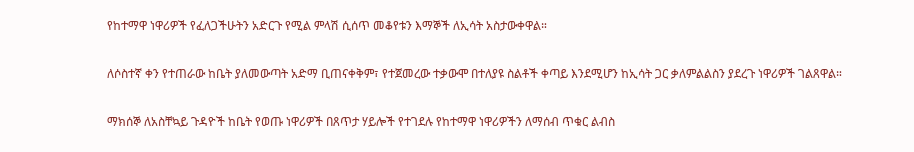የከተማዋ ነዋሪዎች የፈለጋችሁትን አድርጉ የሚል ምላሽ ሲሰጥ መቆየቱን እማኞች ለኢሳት አስታውቀዋል።

ለሶስተኛ ቀን የተጠራው ከቤት ያለመውጣት አድማ ቢጠናቀቅም፣ የተጀመረው ተቃውሞ በተለያዩ ስልቶች ቀጣይ እንደሚሆን ከኢሳት ጋር ቃለምልልስን ያደረጉ ነዋሪዎች ገልጸዋል።

ማክሰኞ ለአስቸኳይ ጉዳዮች ከቤት የወጡ ነዋሪዎች በጸጥታ ሃይሎች የተገደሉ የከተማዋ ነዋሪዎችን ለማሰብ ጥቁር ልብስ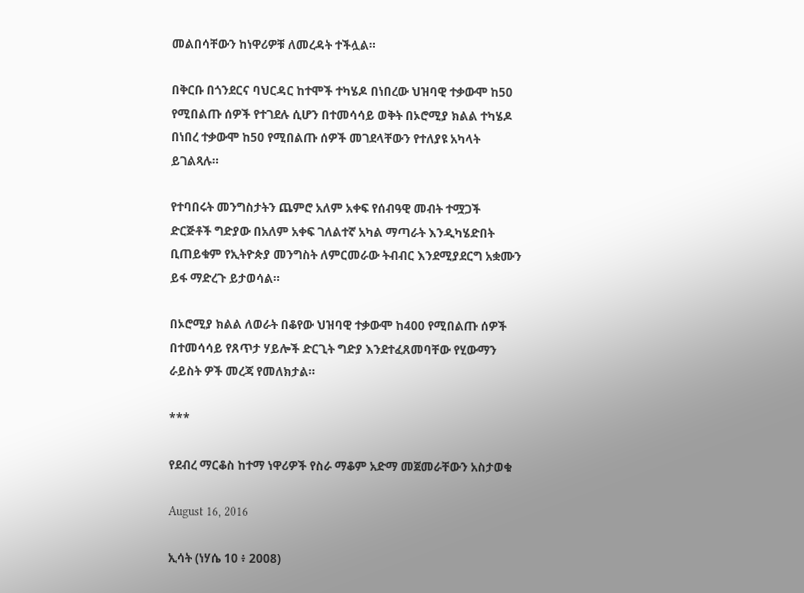መልበሳቸውን ከነዋሪዎቹ ለመረዳት ተችሏል።

በቅርቡ በጎንደርና ባህርዳር ከተሞች ተካሄዶ በነበረው ህዝባዊ ተቃውሞ ከ50 የሚበልጡ ሰዎች የተገደሉ ሲሆን በተመሳሳይ ወቅት በኦሮሚያ ክልል ተካሄዶ በነበረ ተቃውሞ ከ50 የሚበልጡ ሰዎች መገደላቸውን የተለያዩ አካላት ይገልጻሉ።

የተባበሩት መንግስታትን ጨምሮ አለም አቀፍ የሰብዓዊ መብት ተሟጋች ድርጅቶች ግድያው በአለም አቀፍ ገለልተኛ አካል ማጣራት እንዲካሄድበት ቢጠይቁም የኢትዮጵያ መንግስት ለምርመራው ትብብር እንደሚያደርግ አቋሙን ይፋ ማድረጉ ይታወሳል።

በኦሮሚያ ክልል ለወራት በቆየው ህዝባዊ ተቃውሞ ከ400 የሚበልጡ ሰዎች በተመሳሳይ የጸጥታ ሃይሎች ድርጊት ግድያ እንደተፈጸመባቸው የሂውማን ራይስት ዎች መረጃ የመለክታል።

***

የደብረ ማርቆስ ከተማ ነዋሪዎች የስራ ማቆም አድማ መጀመራቸውን አስታወቁ

August 16, 2016

ኢሳት (ነሃሴ 10 ፥ 2008)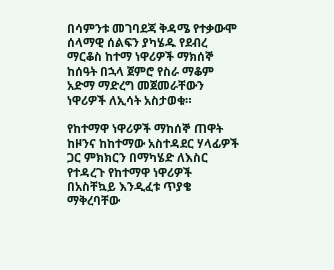በሳምንቱ መገባደጃ ቅዳሜ የተቃውሞ ሰላማዊ ሰልፍን ያካሄዱ የደብረ ማርቆስ ከተማ ነዋሪዎች ማክሰኞ ከሰዓት በኋላ ጀምሮ የስራ ማቆም አድማ ማድረግ መጀመራቸውን ነዋሪዎች ለኢሳት አስታወቁ።

የከተማዋ ነዋሪዎች ማከሰኞ ጠዋት ከዞንና ከከተማው አስተዳደር ሃላፊዎች ጋር ምክክርን በማካሄድ ለእስር የተዳረጉ የከተማዋ ነዋሪዎች በአስቸኳይ እንዲፈቱ ጥያቄ ማቅረባቸው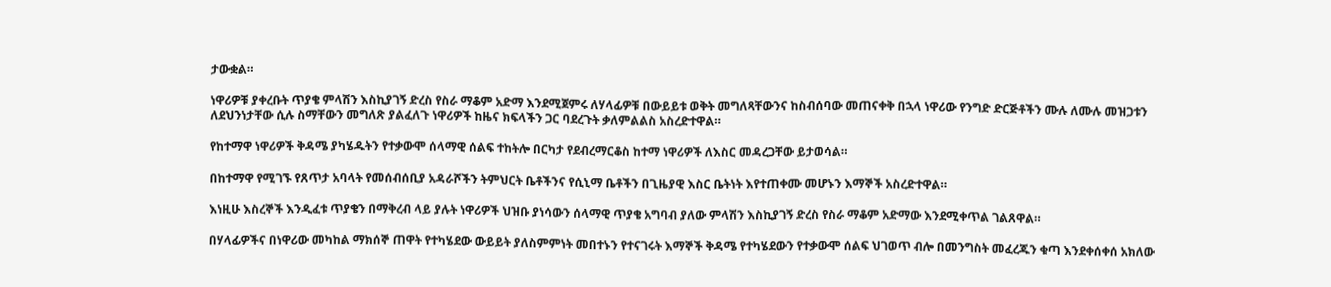ታውቋል።

ነዋሪዎቹ ያቀረቡት ጥያቄ ምላሽን እስኪያገኝ ድረስ የስራ ማቆም አድማ እንደሚጀምሩ ለሃላፊዎቹ በውይይቱ ወቅት መግለጻቸውንና ከስብሰባው መጠናቀቅ በኋላ ነዋሪው የንግድ ድርጅቶችን ሙሉ ለሙሉ መዝጋቱን ለደህንነታቸው ሲሉ ስማቸውን መግለጽ ያልፈለጉ ነዋሪዎች ከዜና ክፍላችን ጋር ባደረጉት ቃለምልልስ አስረድተዋል።

የከተማዋ ነዋሪዎች ቅዳሜ ያካሄዱትን የተቃውሞ ሰላማዊ ሰልፍ ተከትሎ በርካታ የደብረማርቆስ ከተማ ነዋሪዎች ለእስር መዳረጋቸው ይታወሳል።

በከተማዋ የሚገኙ የጸጥታ አባላት የመሰብሰቢያ አዳራሾችን ትምህርት ቤቶችንና የሲኒማ ቤቶችን በጊዜያዊ እስር ቤትነት እየተጠቀሙ መሆኑን እማኞች አስረድተዋል።

እነዚሁ እስረኞች እንዲፈቱ ጥያቄን በማቅረብ ላይ ያሉት ነዋሪዎች ህዝቡ ያነሳውን ሰላማዊ ጥያቄ አግባብ ያለው ምላሽን እስኪያገኝ ድረስ የስራ ማቆም አድማው እንደሚቀጥል ገልጸዋል።

በሃላፊዎችና በነዋሪው መካከል ማክሰኞ ጠዋት የተካሄደው ውይይት ያለስምምነት መበተኑን የተናገሩት እማኞች ቅዳሜ የተካሄደውን የተቃውሞ ሰልፍ ህገወጥ ብሎ በመንግስት መፈረጁን ቁጣ እንደቀሰቀሰ አክለው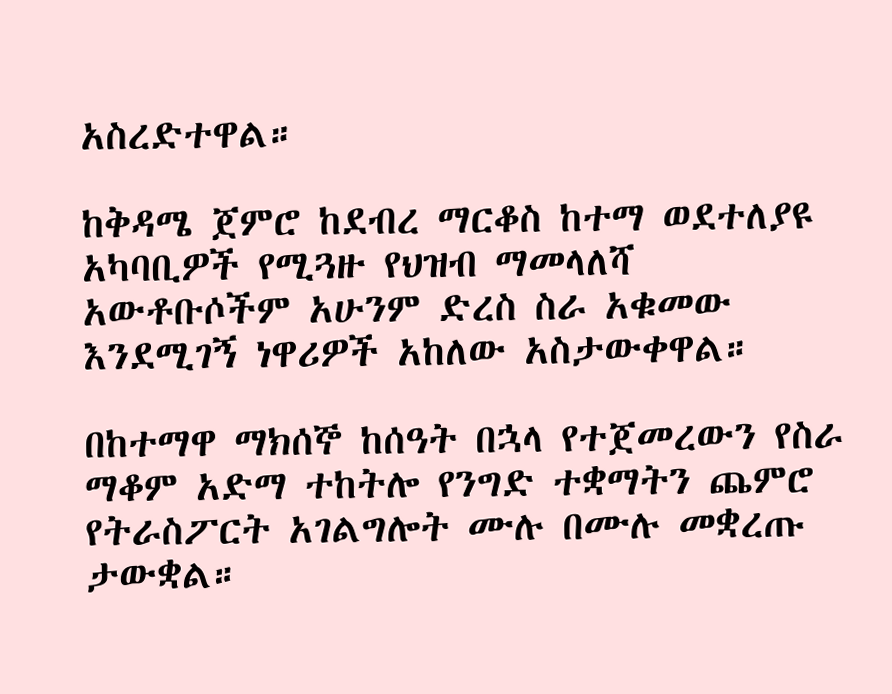አስረድተዋል።

ከቅዳሜ ጀምሮ ከደብረ ማርቆስ ከተማ ወደተለያዩ አካባቢዎች የሚጓዙ የህዝብ ማመላለሻ አውቶቡሶችም አሁንም ድረስ ስራ አቁመው እንደሚገኝ ነዋሪዎች አከለው አስታውቀዋል።

በከተማዋ ማክሰኞ ከሰዓት በኋላ የተጀመረውን የስራ ማቆም አድማ ተከትሎ የንግድ ተቋማትን ጨምሮ የትራስፖርት አገልግሎት ሙሉ በሙሉ መቋረጡ ታውቋል።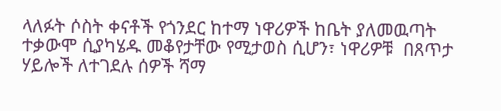ላለፉት ሶስት ቀናቶች የጎንደር ከተማ ነዋሪዎች ከቤት ያለመዉጣት ተቃውሞ ሲያካሄዱ መቆየታቸው የሚታወስ ሲሆን፣ ነዋሪዎቹ  በጸጥታ ሃይሎች ለተገደሉ ሰዎች ሻማ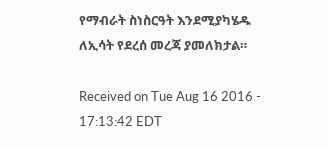የማብራት ስነስርዓት እንደሚያካሄዱ ለኢሳት የደረሰ መረጃ ያመለክታል።

Received on Tue Aug 16 2016 - 17:13:42 EDT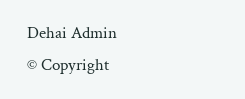Dehai Admin
© Copyright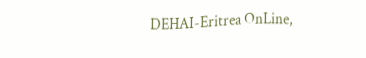DEHAI-Eritrea OnLine,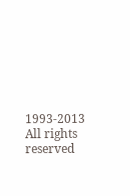1993-2013
All rights reserved